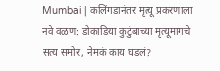Mumbai | कलिंगडानंतर मृत्यू प्रकरणाला नवे वळण: डोकाडिया कुटुंबाच्या मृत्यूमागचे सत्य समोर, नेमकं काय घडलं?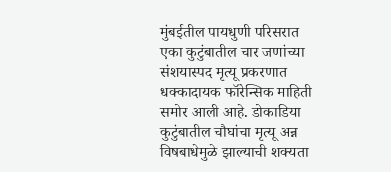मुंबईतील पायधुणी परिसरात एका कुटुंबातील चार जणांच्या संशयास्पद मृत्यू प्रकरणात धक्कादायक फॉरेन्सिक माहिती समोर आली आहे. डोकाडिया कुटुंबातील चौघांचा मृत्यू अन्न विषबाधेमुळे झाल्याची शक्यता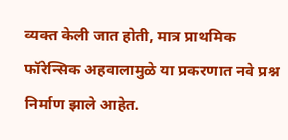व्यक्त केली जात होती, मात्र प्राथमिक फॉरेन्सिक अहवालामुळे या प्रकरणात नवे प्रश्न निर्माण झाले आहेत.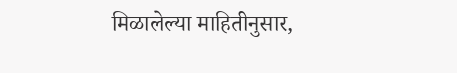मिळालेल्या माहितीनुसार,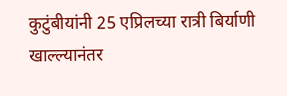कुटुंबीयांनी 25 एप्रिलच्या रात्री बिर्याणी खाल्ल्यानंतर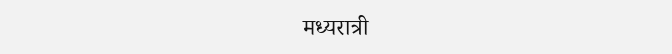मध्यरात्री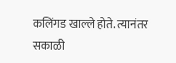कलिंगड खाल्ले होते. त्यानंतर सकाळी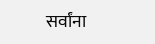सर्वांना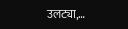उलट्या,…